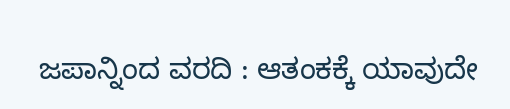ಜಪಾನ್ನಿಂದ ವರದಿ : ಆತಂಕಕ್ಕೆ ಯಾವುದೇ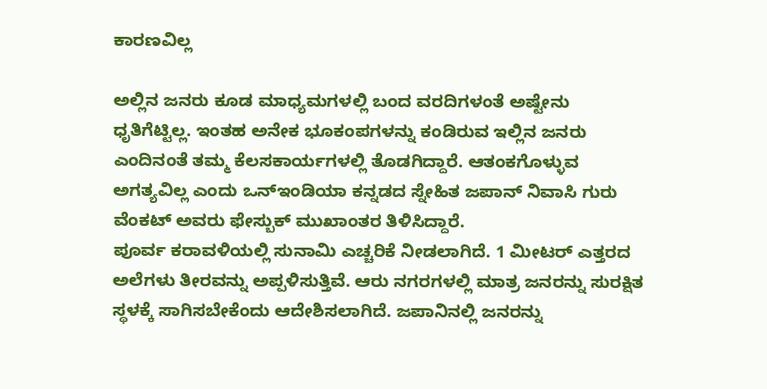ಕಾರಣವಿಲ್ಲ

ಅಲ್ಲಿನ ಜನರು ಕೂಡ ಮಾಧ್ಯಮಗಳಲ್ಲಿ ಬಂದ ವರದಿಗಳಂತೆ ಅಷ್ಟೇನು ಧೃತಿಗೆಟ್ಟಿಲ್ಲ. ಇಂತಹ ಅನೇಕ ಭೂಕಂಪಗಳನ್ನು ಕಂಡಿರುವ ಇಲ್ಲಿನ ಜನರು ಎಂದಿನಂತೆ ತಮ್ಮ ಕೆಲಸಕಾರ್ಯಗಳಲ್ಲಿ ತೊಡಗಿದ್ದಾರೆ. ಆತಂಕಗೊಳ್ಳುವ ಅಗತ್ಯವಿಲ್ಲ ಎಂದು ಒನ್ಇಂಡಿಯಾ ಕನ್ನಡದ ಸ್ನೇಹಿತ ಜಪಾನ್ ನಿವಾಸಿ ಗುರು ವೆಂಕಟ್ ಅವರು ಫೇಸ್ಬುಕ್ ಮುಖಾಂತರ ತಿಳಿಸಿದ್ದಾರೆ.
ಪೂರ್ವ ಕರಾವಳಿಯಲ್ಲಿ ಸುನಾಮಿ ಎಚ್ಚರಿಕೆ ನೀಡಲಾಗಿದೆ. 1 ಮೀಟರ್ ಎತ್ತರದ ಅಲೆಗಳು ತೀರವನ್ನು ಅಪ್ಪಳಿಸುತ್ತಿವೆ. ಆರು ನಗರಗಳಲ್ಲಿ ಮಾತ್ರ ಜನರನ್ನು ಸುರಕ್ಷಿತ ಸ್ಥಳಕ್ಕೆ ಸಾಗಿಸಬೇಕೆಂದು ಆದೇಶಿಸಲಾಗಿದೆ. ಜಪಾನಿನಲ್ಲಿ ಜನರನ್ನು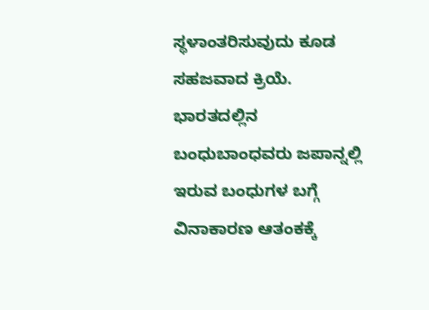ಸ್ಥಳಾಂತರಿಸುವುದು ಕೂಡ ಸಹಜವಾದ ಕ್ರಿಯೆ. ಭಾರತದಲ್ಲಿನ ಬಂಧುಬಾಂಧವರು ಜಪಾನ್ನಲ್ಲಿ ಇರುವ ಬಂಧುಗಳ ಬಗ್ಗೆ ವಿನಾಕಾರಣ ಆತಂಕಕ್ಕೆ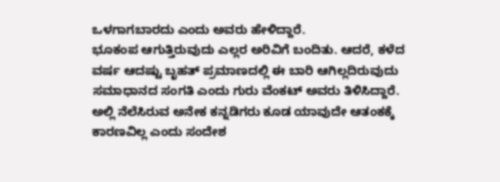ಒಳಗಾಗಬಾರದು ಎಂದು ಅವರು ಹೇಳಿದ್ದಾರೆ.
ಭೂಕಂಪ ಆಗುತ್ತಿರುವುದು ಎಲ್ಲರ ಅರಿವಿಗೆ ಬಂದಿತು. ಆದರೆ, ಕಳೆದ ವರ್ಷ ಆದಷ್ಟು ಬೃಹತ್ ಪ್ರಮಾಣದಲ್ಲಿ ಈ ಬಾರಿ ಆಗಿಲ್ಲದಿರುವುದು ಸಮಾಧಾನದ ಸಂಗತಿ ಎಂದು ಗುರು ವೆಂಕಟ್ ಅವರು ತಿಳಿಸಿದ್ದಾರೆ. ಅಲ್ಲಿ ನೆಲೆಸಿರುವ ಅನೇಕ ಕನ್ನಡಿಗರು ಕೂಡ ಯಾವುದೇ ಆತಂಕಕ್ಕೆ ಕಾರಣವಿಲ್ಲ ಎಂದು ಸಂದೇಶ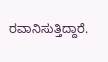ರವಾನಿಸುತ್ತಿದ್ದಾರೆ.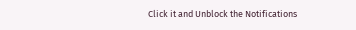Click it and Unblock the Notifications